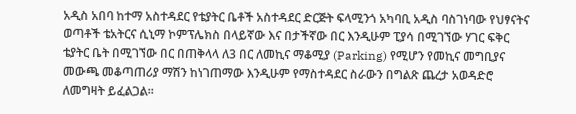አዲስ አበባ ከተማ አስተዳደር የቴያትር ቤቶች አስተዳደር ድርጅት ፍላሚንጎ አካባቢ አዲስ ባስገነባው የህፃናትና ወጣቶች ቴአትርና ሲኒማ ኮምፕሌክስ በላይኛው እና በታችኛው በር እንዲሁም ፒያሳ በሚገኘው ሃገር ፍቅር ቴያትር ቤት በሚገኘው በር በጠቅላላ ለ3 በር ለመኪና ማቆሚያ (Parking) የሚሆን የመኪና መግቢያና መውጫ መቆጣጠሪያ ማሽን ከነገጠማው እንዲሁም የማስተዳደር ስራውን በግልጽ ጨረታ አወዳድሮ ለመግዛት ይፈልጋል።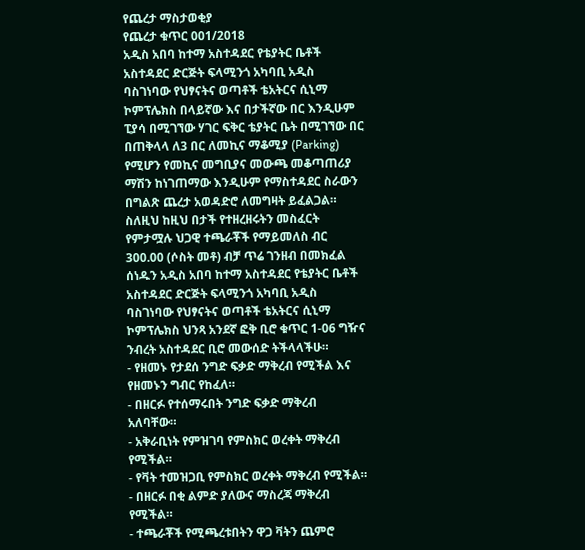የጨረታ ማስታወቂያ
የጨረታ ቁጥር 001/2018
አዲስ አበባ ከተማ አስተዳደር የቴያትር ቤቶች አስተዳደር ድርጅት ፍላሚንጎ አካባቢ አዲስ ባስገነባው የህፃናትና ወጣቶች ቴአትርና ሲኒማ ኮምፕሌክስ በላይኛው እና በታችኛው በር እንዲሁም ፒያሳ በሚገኘው ሃገር ፍቅር ቴያትር ቤት በሚገኘው በር በጠቅላላ ለ3 በር ለመኪና ማቆሚያ (Parking) የሚሆን የመኪና መግቢያና መውጫ መቆጣጠሪያ ማሽን ከነገጠማው እንዲሁም የማስተዳደር ስራውን በግልጽ ጨረታ አወዳድሮ ለመግዛት ይፈልጋል።
ስለዚህ ከዚህ በታች የተዘረዘሩትን መስፈርት የምታሟሉ ህጋዊ ተጫራቾች የማይመለስ ብር 300.00 (ሶስት መቶ) ብቻ ጥሬ ገንዘብ በመክፈል ሰነዱን አዲስ አበባ ከተማ አስተዳደር የቴያትር ቤቶች አስተዳደር ድርጅት ፍላሚንጎ አካባቢ አዲስ ባስገነባው የህፃናትና ወጣቶች ቴአትርና ሲኒማ ኮምፕሌክስ ህንጻ አንደኛ ፎቅ ቢሮ ቁጥር 1-06 ግዥና ንብረት አስተዳደር ቢሮ መውሰድ ትችላላችሁ።
- የዘመኑ የታደሰ ንግድ ፍቃድ ማቅረብ የሚችል እና የዘመኑን ግብር የከፈለ።
- በዘርፉ የተሰማሩበት ንግድ ፍቃድ ማቅረብ አለባቸው።
- አቅራቢነት የምዝገባ የምስክር ወረቀት ማቅረብ የሚችል።
- የቫት ተመዝጋቢ የምስክር ወረቀት ማቅረብ የሚችል።
- በዘርፉ በቂ ልምድ ያለውና ማስረጃ ማቅረብ የሚችል።
- ተጫራቾች የሚጫረቱበትን ዋጋ ቫትን ጨምሮ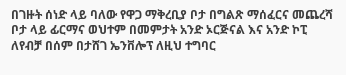በገዙት ሰነድ ላይ ባለው የዋጋ ማቅረቢያ ቦታ በግልጽ ማሰፈርና መጨረሻ ቦታ ላይ ፊርማና ወህተም በመምታት አንድ ኦርጅናል እና አንድ ኮፒ ለየብቻ በሰም በታሸገ ኤንቨሎፕ ለዚህ ተግባር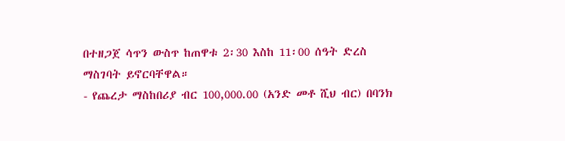በተዘጋጀ ሳጥን ውስጥ ከጠዋቱ 2፡30 እስከ 11፡00 ሰዓት ድረስ ማስገባት ይኖርባቸዋል።
- የጨረታ ማስከበሪያ ብር 100,000.00 (አንድ መቶ ሺህ ብር) በባንክ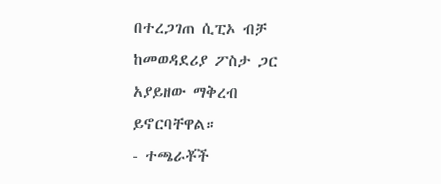በተረጋገጠ ሲፒኦ ብቻ ከመወዳደሪያ ፖስታ ጋር አያይዘው ማቅረብ ይኖርባቸዋል።
- ተጫራቾች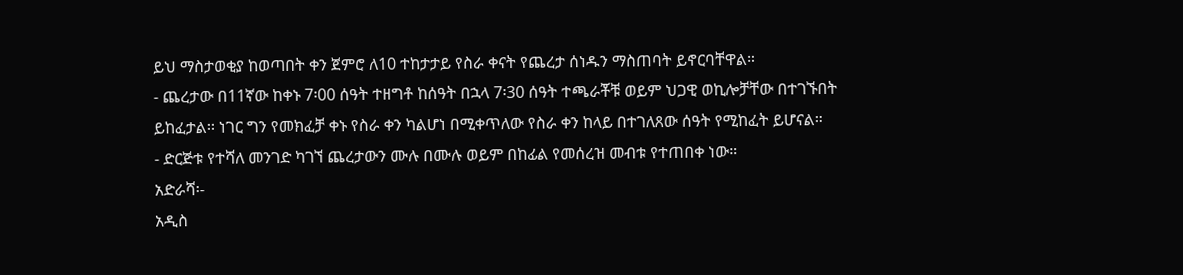ይህ ማስታወቂያ ከወጣበት ቀን ጀምሮ ለ10 ተከታታይ የስራ ቀናት የጨረታ ሰነዱን ማስጠባት ይኖርባቸዋል።
- ጨረታው በ11ኛው ከቀኑ 7፡00 ሰዓት ተዘግቶ ከሰዓት በኋላ 7፡30 ሰዓት ተጫራቾቹ ወይም ህጋዊ ወኪሎቻቸው በተገኙበት ይከፈታል፡፡ ነገር ግን የመክፈቻ ቀኑ የስራ ቀን ካልሆነ በሚቀጥለው የስራ ቀን ከላይ በተገለጸው ሰዓት የሚከፈት ይሆናል።
- ድርጅቱ የተሻለ መንገድ ካገኘ ጨረታውን ሙሉ በሙሉ ወይም በከፊል የመሰረዝ መብቱ የተጠበቀ ነው።
አድራሻ፡-
አዲስ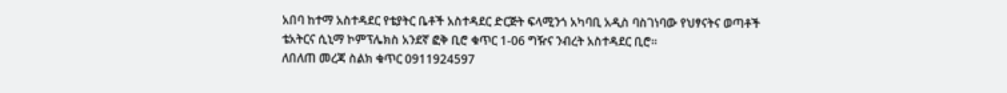አበባ ከተማ አስተዳደር የቴያትር ቤቶች አስተዳደር ድርጅት ፍላሚንጎ አካባቢ አዲስ ባስገነባው የህፃናትና ወጣቶች ቴአትርና ሲኒማ ኮምፕሌክስ አንደኛ ፎቅ ቢሮ ቁጥር 1-06 ግዥና ንብረት አስተዳደር ቢሮ።
ለበለጠ መረጃ ስልክ ቁጥር 0911924597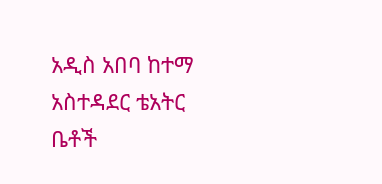አዲስ አበባ ከተማ አስተዳደር ቴአትር ቤቶች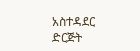አስተዳደር ድርጅት